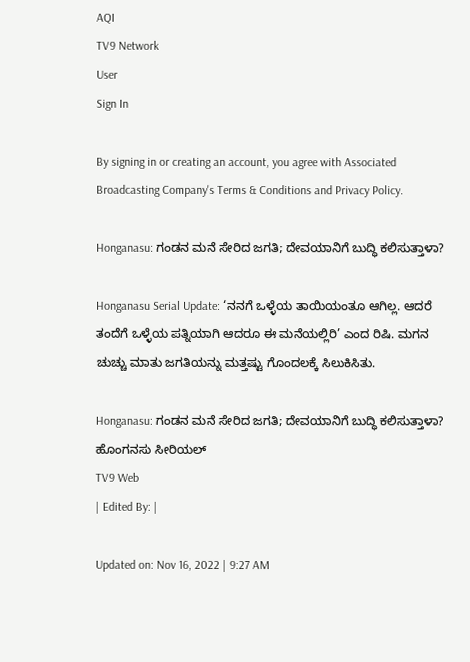AQI
TV9 Network
User
Sign In

By signing in or creating an account, you agree with Associated Broadcasting Company's Terms & Conditions and Privacy Policy.

Honganasu: ಗಂಡನ ಮನೆ ಸೇರಿದ ಜಗತಿ; ದೇವಯಾನಿಗೆ ಬುದ್ಧಿ ಕಲಿಸುತ್ತಾಳಾ?

Honganasu Serial Update: ‘ನನಗೆ ಒಳ್ಳೆಯ ತಾಯಿಯಂತೂ ಆಗಿಲ್ಲ. ಆದರೆ ತಂದೆಗೆ ಒಳ್ಳೆಯ ಪತ್ನಿಯಾಗಿ ಆದರೂ ಈ ಮನೆಯಲ್ಲಿರಿ’ ಎಂದ ರಿಷಿ. ಮಗನ ಚುಚ್ಚು ಮಾತು ಜಗತಿಯನ್ನು ಮತ್ತಷ್ಟು ಗೊಂದಲಕ್ಕೆ ಸಿಲುಕಿಸಿತು.

Honganasu: ಗಂಡನ ಮನೆ ಸೇರಿದ ಜಗತಿ; ದೇವಯಾನಿಗೆ ಬುದ್ಧಿ ಕಲಿಸುತ್ತಾಳಾ?
ಹೊಂಗನಸು ಸೀರಿಯಲ್
TV9 Web
| Edited By: |

Updated on: Nov 16, 2022 | 9:27 AM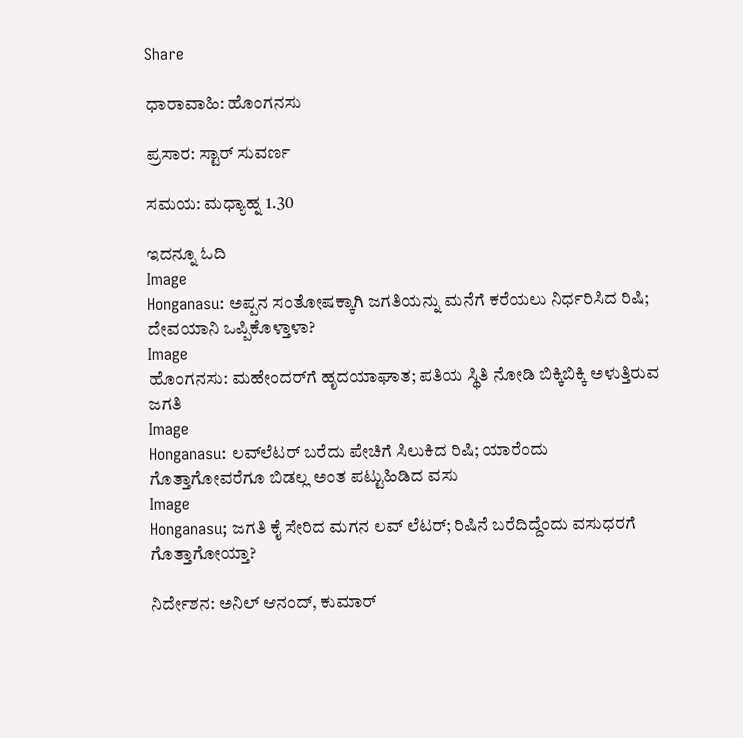Share

ಧಾರಾವಾಹಿ: ಹೊಂಗನಸು

ಪ್ರಸಾರ: ಸ್ಟಾರ್ ಸುವರ್ಣ

ಸಮಯ: ಮಧ್ಯಾಹ್ನ 1.30

ಇದನ್ನೂ ಓದಿ
Image
Honganasu: ಅಪ್ಪನ ಸಂತೋಷಕ್ಕಾಗಿ ಜಗತಿಯನ್ನು ಮನೆಗೆ ಕರೆಯಲು ನಿರ್ಧರಿಸಿದ ರಿಷಿ; ದೇವಯಾನಿ ಒಪ್ಪಿಕೊಳ್ತಾಳಾ?
Image
ಹೊಂಗನಸು: ಮಹೇಂದರ್‌‌ಗೆ ಹೃದಯಾಘಾತ; ಪತಿಯ ಸ್ಥಿತಿ ನೋಡಿ ಬಿಕ್ಕಿಬಿಕ್ಕಿ ಅಳುತ್ತಿರುವ ಜಗತಿ
Image
Honganasu: ಲವ್‌ಲೆಟರ್ ಬರೆದು ಪೇಚಿಗೆ ಸಿಲುಕಿದ ರಿಷಿ; ಯಾರೆಂದು ಗೊತ್ತಾಗೋವರೆಗೂ ಬಿಡಲ್ಲ ಅಂತ ಪಟ್ಟುಹಿಡಿದ ವಸು
Image
Honganasu; ಜಗತಿ ಕೈ ಸೇರಿದ ಮಗನ ಲವ್ ಲೆಟರ್; ರಿಷಿನೆ ಬರೆದಿದ್ದೆಂದು ವಸುಧರಗೆ ಗೊತ್ತಾಗೋಯ್ತಾ?

ನಿರ್ದೇಶನ: ಅನಿಲ್ ಆನಂದ್, ಕುಮಾರ್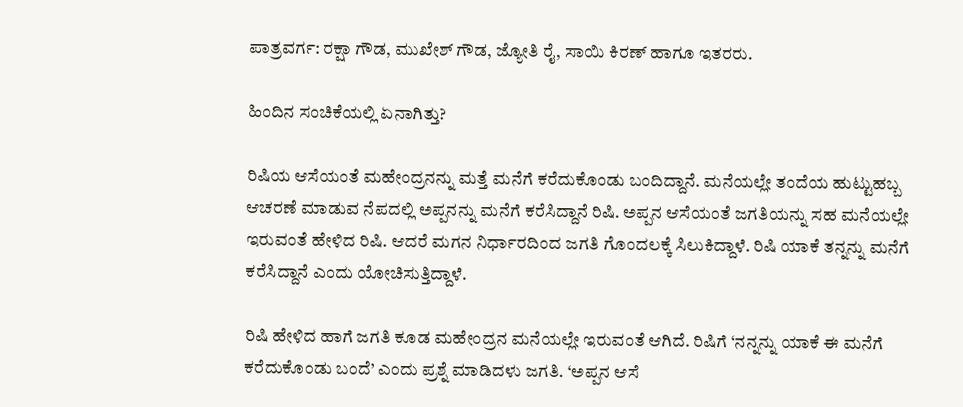ಪಾತ್ರವರ್ಗ: ರಕ್ಷಾ ಗೌಡ, ಮುಖೇಶ್ ಗೌಡ, ಜ್ಯೋತಿ ರೈ, ಸಾಯಿ ಕಿರಣ್ ಹಾಗೂ ಇತರರು.

ಹಿಂದಿನ ಸಂಚಿಕೆಯಲ್ಲಿ ಏನಾಗಿತ್ತು?

ರಿಷಿಯ ಆಸೆಯಂತೆ ಮಹೇಂದ್ರನನ್ನು ಮತ್ತೆ ಮನೆಗೆ ಕರೆದುಕೊಂಡು ಬಂದಿದ್ದಾನೆ. ಮನೆಯಲ್ಲೇ ತಂದೆಯ ಹುಟ್ಟುಹಬ್ಬ ಆಚರಣೆ ಮಾಡುವ ನೆಪದಲ್ಲಿ ಅಪ್ಪನನ್ನು ಮನೆಗೆ ಕರೆಸಿದ್ದಾನೆ ರಿಷಿ. ಅಪ್ಪನ ಆಸೆಯಂತೆ ಜಗತಿಯನ್ನು ಸಹ ಮನೆಯಲ್ಲೇ ಇರುವಂತೆ ಹೇಳಿದ ರಿಷಿ. ಆದರೆ ಮಗನ ನಿರ್ಧಾರದಿಂದ ಜಗತಿ ಗೊಂದಲಕ್ಕೆ ಸಿಲುಕಿದ್ದಾಳೆ. ರಿಷಿ ಯಾಕೆ ತನ್ನನ್ನು ಮನೆಗೆ ಕರೆಸಿದ್ದಾನೆ ಎಂದು ಯೋಚಿಸುತ್ತಿದ್ದಾಳೆ.

ರಿಷಿ ಹೇಳಿದ ಹಾಗೆ ಜಗತಿ ಕೂಡ ಮಹೇಂದ್ರನ ಮನೆಯಲ್ಲೇ ಇರುವಂತೆ ಆಗಿದೆ. ರಿಷಿಗೆ ‘ನನ್ನನ್ನು ಯಾಕೆ ಈ ಮನೆಗೆ ಕರೆದುಕೊಂಡು ಬಂದೆ’ ಎಂದು ಪ್ರಶ್ನೆ ಮಾಡಿದಳು ಜಗತಿ. ‘ಅಪ್ಪನ ಆಸೆ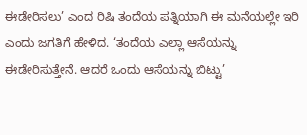ಈಡೇರಿಸಲು’ ಎಂದ ರಿಷಿ ತಂದೆಯ ಪತ್ನಿಯಾಗಿ ಈ ಮನೆಯಲ್ಲೇ ಇರಿ ಎಂದು ಜಗತಿಗೆ ಹೇಳಿದ. ‘ತಂದೆಯ ಎಲ್ಲಾ ಆಸೆಯನ್ನು ಈಡೇರಿಸುತ್ತೇನೆ. ಆದರೆ ಒಂದು ಆಸೆಯನ್ನು ಬಿಟ್ಟು’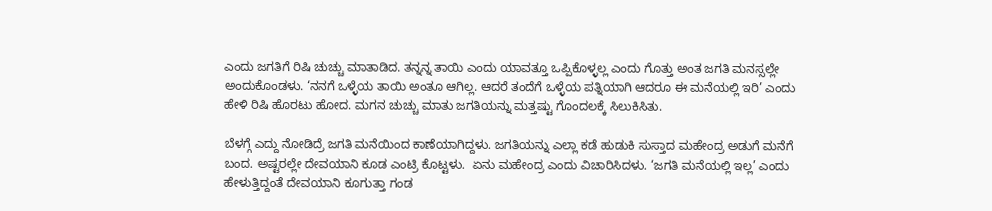ಎಂದು ಜಗತಿಗೆ ರಿಷಿ ಚುಚ್ಚು ಮಾತಾಡಿದ. ತನ್ನನ್ನ ತಾಯಿ ಎಂದು ಯಾವತ್ತೂ ಒಪ್ಪಿಕೊಳ್ಳಲ್ಲ ಎಂದು ಗೊತ್ತು ಅಂತ ಜಗತಿ ಮನಸ್ಸಲ್ಲೇ ಅಂದುಕೊಂಡಳು. ‘ನನಗೆ ಒಳ್ಳೆಯ ತಾಯಿ ಅಂತೂ ಆಗಿಲ್ಲ. ಆದರೆ ತಂದೆಗೆ ಒಳ್ಳೆಯ ಪತ್ನಿಯಾಗಿ ಆದರೂ ಈ ಮನೆಯಲ್ಲಿ ಇರಿ’ ಎಂದು ಹೇಳಿ ರಿಷಿ ಹೊರಟು ಹೋದ. ಮಗನ ಚುಚ್ಚು ಮಾತು ಜಗತಿಯನ್ನು ಮತ್ತಷ್ಟು ಗೊಂದಲಕ್ಕೆ ಸಿಲುಕಿಸಿತು.

ಬೆಳಗ್ಗೆ ಎದ್ದು ನೋಡಿದ್ರೆ ಜಗತಿ ಮನೆಯಿಂದ ಕಾಣೆಯಾಗಿದ್ದಳು. ಜಗತಿಯನ್ನು ಎಲ್ಲಾ ಕಡೆ ಹುಡುಕಿ ಸುಸ್ತಾದ ಮಹೇಂದ್ರ ಅಡುಗೆ ಮನೆಗೆ ಬಂದ. ಅಷ್ಟರಲ್ಲೇ ದೇವಯಾನಿ ಕೂಡ ಎಂಟ್ರಿ ಕೊಟ್ಟಳು.  ಏನು ಮಹೇಂದ್ರ ಎಂದು ವಿಚಾರಿಸಿದಳು. ‘ಜಗತಿ ಮನೆಯಲ್ಲಿ ಇಲ್ಲ’ ಎಂದು ಹೇಳುತ್ತಿದ್ದಂತೆ ದೇವಯಾನಿ ಕೂಗುತ್ತಾ ಗಂಡ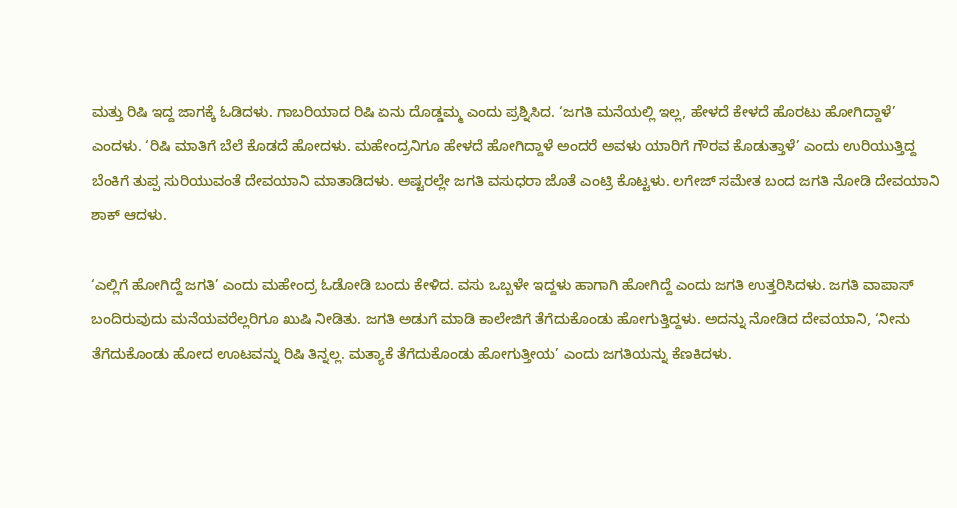ಮತ್ತು ರಿಷಿ ಇದ್ದ ಜಾಗಕ್ಕೆ ಓಡಿದಳು. ಗಾಬರಿಯಾದ ರಿಷಿ ಏನು ದೊಡ್ಡಮ್ಮ ಎಂದು ಪ್ರಶ್ನಿಸಿದ. ‘ಜಗತಿ ಮನೆಯಲ್ಲಿ ಇಲ್ಲ, ಹೇಳದೆ ಕೇಳದೆ ಹೊರಟು ಹೋಗಿದ್ದಾಳೆ’ ಎಂದಳು. ‘ರಿಷಿ ಮಾತಿಗೆ ಬೆಲೆ ಕೊಡದೆ ಹೋದಳು. ಮಹೇಂದ್ರನಿಗೂ ಹೇಳದೆ ಹೋಗಿದ್ದಾಳೆ ಅಂದರೆ ಅವಳು ಯಾರಿಗೆ ಗೌರವ ಕೊಡುತ್ತಾಳೆ’ ಎಂದು ಉರಿಯುತ್ತಿದ್ದ ಬೆಂಕಿಗೆ ತುಪ್ಪ ಸುರಿಯುವಂತೆ ದೇವಯಾನಿ ಮಾತಾಡಿದಳು. ಅಷ್ಟರಲ್ಲೇ ಜಗತಿ ವಸುಧರಾ ಜೊತೆ ಎಂಟ್ರಿ ಕೊಟ್ಟಳು. ಲಗೇಜ್ ಸಮೇತ ಬಂದ ಜಗತಿ ನೋಡಿ ದೇವಯಾನಿ ಶಾಕ್ ಆದಳು.

‘ಎಲ್ಲಿಗೆ ಹೋಗಿದ್ದೆ ಜಗತಿ’ ಎಂದು ಮಹೇಂದ್ರ ಓಡೋಡಿ ಬಂದು ಕೇಳಿದ. ವಸು ಒಬ್ಬಳೇ ಇದ್ದಳು ಹಾಗಾಗಿ ಹೋಗಿದ್ದೆ ಎಂದು ಜಗತಿ ಉತ್ತರಿಸಿದಳು. ಜಗತಿ ವಾಪಾಸ್ ಬಂದಿರುವುದು ಮನೆಯವರೆಲ್ಲರಿಗೂ ಖುಷಿ ನೀಡಿತು. ಜಗತಿ ಅಡುಗೆ ಮಾಡಿ ಕಾಲೇಜಿಗೆ ತೆಗೆದುಕೊಂಡು ಹೋಗುತ್ತಿದ್ದಳು. ಅದನ್ನು ನೋಡಿದ ದೇವಯಾನಿ, ‘ನೀನು ತೆಗೆದುಕೊಂಡು ಹೋದ ಊಟವನ್ನು ರಿಷಿ ತಿನ್ನಲ್ಲ. ಮತ್ಯಾಕೆ ತೆಗೆದುಕೊಂಡು ಹೋಗುತ್ತೀಯ’ ಎಂದು ಜಗತಿಯನ್ನು ಕೆಣಕಿದಳು.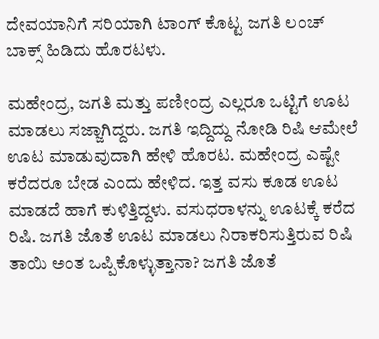ದೇವಯಾನಿಗೆ ಸರಿಯಾಗಿ ಟಾಂಗ್ ಕೊಟ್ಟ ಜಗತಿ ಲಂಚ್ ಬಾಕ್ಸ್ ಹಿಡಿದು ಹೊರಟಳು.

ಮಹೇಂದ್ರ, ಜಗತಿ ಮತ್ತು ಪಣೀಂದ್ರ ಎಲ್ಲರೂ ಒಟ್ಟಿಗೆ ಊಟ ಮಾಡಲು ಸಜ್ಜಾಗಿದ್ದರು. ಜಗತಿ ಇದ್ದಿದ್ದು ನೋಡಿ ರಿಷಿ ಆಮೇಲೆ ಊಟ ಮಾಡುವುದಾಗಿ ಹೇಳಿ ಹೊರಟ. ಮಹೇಂದ್ರ ಎಷ್ಟೇ ಕರೆದರೂ ಬೇಡ ಎಂದು ಹೇಳಿದ. ಇತ್ತ ವಸು ಕೂಡ ಊಟ ಮಾಡದೆ ಹಾಗೆ ಕುಳಿತ್ತಿದ್ದಳು. ವಸುಧರಾಳನ್ನು ಊಟಕ್ಕೆ ಕರೆದ ರಿಷಿ. ಜಗತಿ ಜೊತೆ ಊಟ ಮಾಡಲು ನಿರಾಕರಿಸುತ್ತಿರುವ ರಿಷಿ ತಾಯಿ ಅಂತ ಒಪ್ಪಿಕೊಳ್ಳುತ್ತಾನಾ? ಜಗತಿ ಜೊತೆ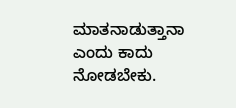ಮಾತನಾಡುತ್ತಾನಾ ಎಂದು ಕಾದು ನೋಡಬೇಕು.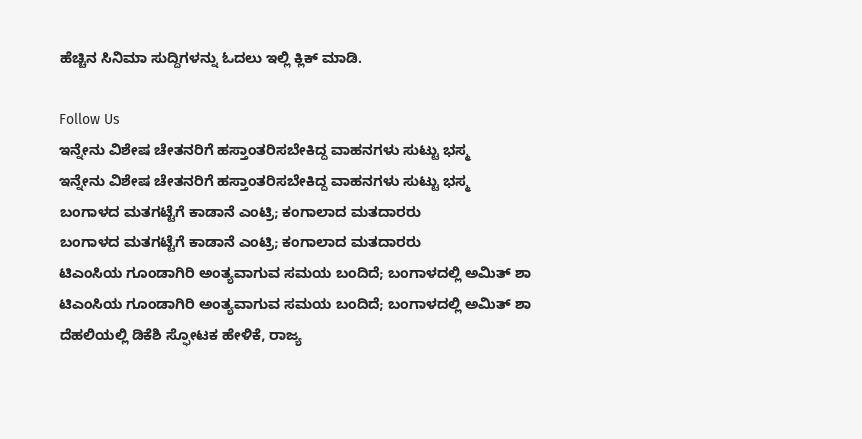ಹೆಚ್ಚಿನ ಸಿನಿಮಾ ಸುದ್ದಿಗಳನ್ನು ಓದಲು ಇಲ್ಲಿ ಕ್ಲಿಕ್ ಮಾಡಿ.

Follow Us
ಇನ್ನೇನು ವಿಶೇಷ ಚೇತನರಿಗೆ ಹಸ್ತಾಂತರಿಸಬೇಕಿದ್ದ ವಾಹನಗಳು ಸುಟ್ಟು ಭಸ್ಮ
ಇನ್ನೇನು ವಿಶೇಷ ಚೇತನರಿಗೆ ಹಸ್ತಾಂತರಿಸಬೇಕಿದ್ದ ವಾಹನಗಳು ಸುಟ್ಟು ಭಸ್ಮ
ಬಂಗಾಳದ ಮತಗಟ್ಟೆಗೆ ಕಾಡಾನೆ ಎಂಟ್ರಿ; ಕಂಗಾಲಾದ ಮತದಾರರು
ಬಂಗಾಳದ ಮತಗಟ್ಟೆಗೆ ಕಾಡಾನೆ ಎಂಟ್ರಿ; ಕಂಗಾಲಾದ ಮತದಾರರು
ಟಿಎಂಸಿಯ ಗೂಂಡಾಗಿರಿ ಅಂತ್ಯವಾಗುವ ಸಮಯ ಬಂದಿದೆ; ಬಂಗಾಳದಲ್ಲಿ ಅಮಿತ್ ಶಾ
ಟಿಎಂಸಿಯ ಗೂಂಡಾಗಿರಿ ಅಂತ್ಯವಾಗುವ ಸಮಯ ಬಂದಿದೆ; ಬಂಗಾಳದಲ್ಲಿ ಅಮಿತ್ ಶಾ
ದೆಹಲಿಯಲ್ಲಿ ಡಿಕೆಶಿ ಸ್ಫೋಟಕ ಹೇಳಿಕೆ, ರಾಜ್ಯ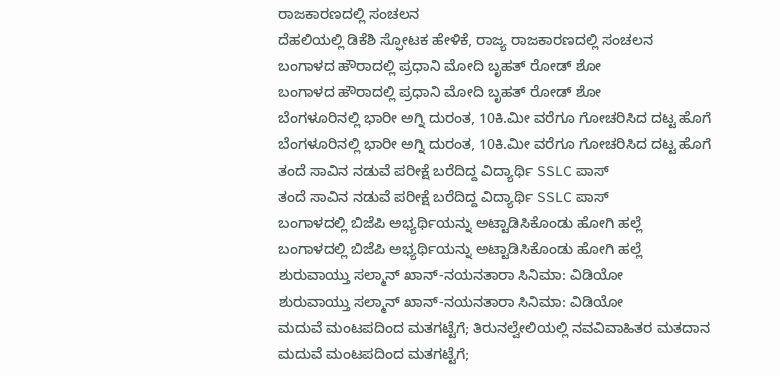ರಾಜಕಾರಣದಲ್ಲಿ ಸಂಚಲನ
ದೆಹಲಿಯಲ್ಲಿ ಡಿಕೆಶಿ ಸ್ಫೋಟಕ ಹೇಳಿಕೆ, ರಾಜ್ಯ ರಾಜಕಾರಣದಲ್ಲಿ ಸಂಚಲನ
ಬಂಗಾಳದ ಹೌರಾದಲ್ಲಿ ಪ್ರಧಾನಿ ಮೋದಿ ಬೃಹತ್ ರೋಡ್ ಶೋ
ಬಂಗಾಳದ ಹೌರಾದಲ್ಲಿ ಪ್ರಧಾನಿ ಮೋದಿ ಬೃಹತ್ ರೋಡ್ ಶೋ
ಬೆಂಗಳೂರಿನಲ್ಲಿ ಭಾರೀ ಅಗ್ನಿ ದುರಂತ, 10ಕಿ.ಮೀ ವರೆಗೂ ಗೋಚರಿಸಿದ ದಟ್ಟ ಹೊಗೆ
ಬೆಂಗಳೂರಿನಲ್ಲಿ ಭಾರೀ ಅಗ್ನಿ ದುರಂತ, 10ಕಿ.ಮೀ ವರೆಗೂ ಗೋಚರಿಸಿದ ದಟ್ಟ ಹೊಗೆ
ತಂದೆ ಸಾವಿನ ನಡುವೆ ಪರೀಕ್ಷೆ ಬರೆದಿದ್ದ ವಿದ್ಯಾರ್ಥಿ SSLC ಪಾಸ್
ತಂದೆ ಸಾವಿನ ನಡುವೆ ಪರೀಕ್ಷೆ ಬರೆದಿದ್ದ ವಿದ್ಯಾರ್ಥಿ SSLC ಪಾಸ್
ಬಂಗಾಳದಲ್ಲಿ ಬಿಜೆಪಿ ಅಭ್ಯರ್ಥಿಯನ್ನು ಅಟ್ಟಾಡಿಸಿಕೊಂಡು ಹೋಗಿ ಹಲ್ಲೆ
ಬಂಗಾಳದಲ್ಲಿ ಬಿಜೆಪಿ ಅಭ್ಯರ್ಥಿಯನ್ನು ಅಟ್ಟಾಡಿಸಿಕೊಂಡು ಹೋಗಿ ಹಲ್ಲೆ
ಶುರುವಾಯ್ತು ಸಲ್ಮಾನ್ ಖಾನ್-ನಯನತಾರಾ ಸಿನಿಮಾ: ವಿಡಿಯೋ
ಶುರುವಾಯ್ತು ಸಲ್ಮಾನ್ ಖಾನ್-ನಯನತಾರಾ ಸಿನಿಮಾ: ವಿಡಿಯೋ
ಮದುವೆ ಮಂಟಪದಿಂದ ಮತಗಟ್ಟೆಗೆ; ತಿರುನಲ್ವೇಲಿಯಲ್ಲಿ ನವವಿವಾಹಿತರ ಮತದಾನ
ಮದುವೆ ಮಂಟಪದಿಂದ ಮತಗಟ್ಟೆಗೆ;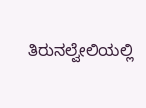ತಿರುನಲ್ವೇಲಿಯಲ್ಲಿ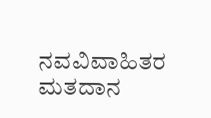ನವವಿವಾಹಿತರ ಮತದಾನ